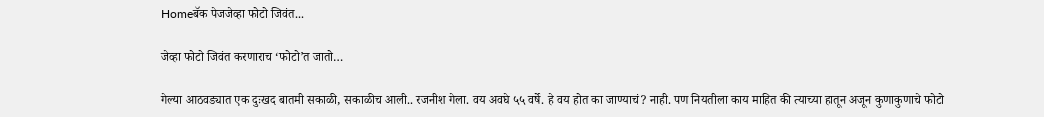Homeबॅक पेजजेव्हा फोटो जिवंत...

जेव्हा फोटो जिवंत करणाराच ‘फोटो’त जातो…

गेल्या आठवड्यात एक दुःखद बातमी सकाळी, सकाळीच आली.. रजनीश गेला. वय अवघे ५५ वर्षे. हे वय होत का जाण्याचं? नाही. पण नियतीला काय माहित की त्याच्या हातून अजून कुणाकुणाचे फोटो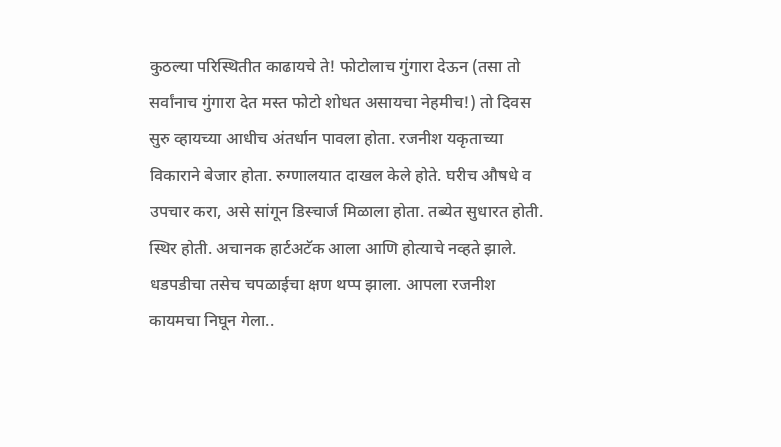कुठल्या परिस्थितीत काढायचे ते! फोटोलाच गुंगारा देऊन (तसा तो सर्वांनाच गुंगारा देत मस्त फोटो शोधत असायचा नेहमीच!) तो दिवस सुरु व्हायच्या आधीच अंतर्धान पावला होता. रजनीश यकृताच्या विकाराने बेजार होता. रुग्णालयात दाखल केले होते. घरीच औषधे व उपचार करा, असे सांगून डिस्चार्ज मिळाला होता. तब्येत सुधारत होती. स्थिर होती. अचानक हार्टअटॅक आला आणि होत्याचे नव्हते झाले. धडपडीचा तसेच चपळाईचा क्षण थप्प झाला. आपला रजनीश कायमचा निघून गेला..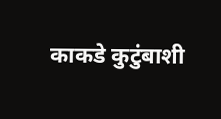काकडे कुटुंबाशी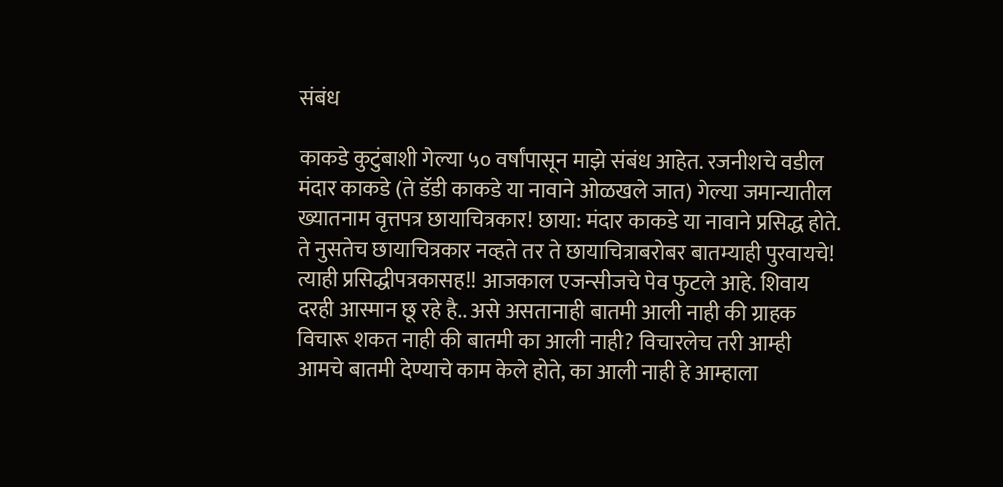संबंध

काकडे कुटुंबाशी गेल्या ५० वर्षांपासून माझे संबंध आहेत. रजनीशचे वडील मंदार काकडे (ते डॅडी काकडे या नावाने ओळखले जात) गेल्या जमान्यातील ख्यातनाम वृत्तपत्र छायाचित्रकार! छाया: मंदार काकडे या नावाने प्रसिद्ध होते. ते नुसतेच छायाचित्रकार नव्हते तर ते छायाचित्राबरोबर बातम्याही पुरवायचे! त्याही प्रसिद्धीपत्रकासह!! आजकाल एजन्सीजचे पेव फुटले आहे. शिवाय दरही आस्मान छू रहे है.. असे असतानाही बातमी आली नाही की ग्राहक विचारू शकत नाही की बातमी का आली नाही? विचारलेच तरी आम्ही आमचे बातमी देण्याचे काम केले होते, का आली नाही हे आम्हाला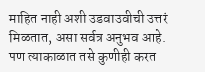माहित नाही अशी उडवाउवीची उत्तरं मिळतात, असा सर्वत्र अनुभव आहे. पण त्याकाळात तसे कुणीही करत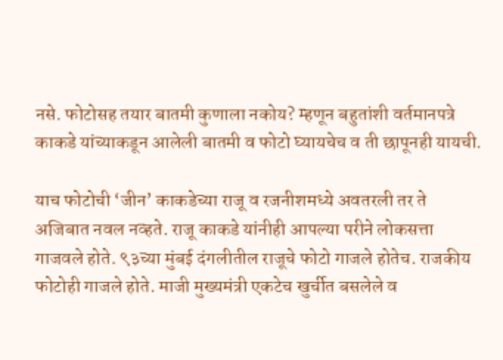नसे. फोटोसह तयार बातमी कुणाला नकोय? म्हणून बहुतांशी वर्तमानपत्रे काकडे यांच्याकडून आलेली बातमी व फोटो घ्यायचेच व ती छापूनही यायची.

याच फोटोची ‘जीन’ काकडेच्या राजू व रजनीशमध्ये अवतरली तर ते अजिबात नवल नव्हते. राजू काकडे यांनीही आपल्या परीने लोकसत्ता गाजवले होते. ९३च्या मुंबई दंगलीतील राजूचे फोटो गाजले होतेच. राजकीय फोटोही गाजले होते. माजी मुख्यमंत्री एकटेच खुर्चीत बसलेले व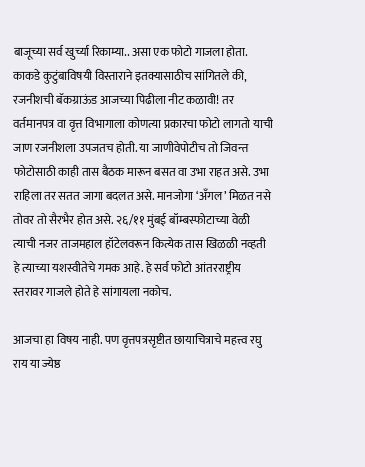बाजूच्या सर्व खुर्च्या रिकाम्या.. असा एक फोटो गाजला होता. काकडे कुटुंबाविषयी विस्ताराने इतक्यासाठीच सांगितले की, रजनीशची बॅकग्राऊंड आजच्या पिढीला नीट कळावी! तर वर्तमानपत्र वा वृत्त विभागाला कोणत्या प्रकारचा फोटो लागतो याची जाण रजनीशला उपजतच होती. या जाणीवेपोटीच तो जिवन्त फोटोसाठी काही तास बैठक मारून बसत वा उभा राहत असे. उभा राहिला तर सतत जागा बदलत असे. मानजोगा ‘अँगल’ मिळत नसे तोवर तो सैरभैर होत असे. २६/११ मुंबई बॉम्बस्फोटाच्या वेळी त्याची नजर ताजमहाल हॉटेलवरून कित्येक तास खिळळी नव्हती हे त्याच्या यशस्वीतेचे गमक आहे. हे सर्व फोटो आंतरराष्ट्रीय स्तरावर गाजले होते हे सांगायला नकोच.

आजचा हा विषय नाही. पण वृत्तपत्रसृष्टीत छायाचित्राचे महत्त्व रघु राय या ज्येष्ठ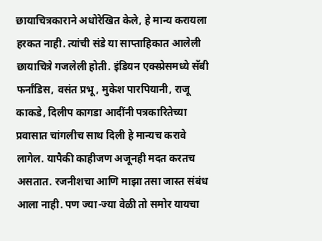छायाचित्रकाराने अधोरेखित केले, हे मान्य करायला हरकत नाही. त्यांची संडे या साप्ताहिकात आलेली छायाचित्रे गजलेली होती. इंडियन एक्स्प्रेसमध्ये सॅबी फर्नांडिस, वसंत प्रभू, मुकेश पारपियानी, राजू काकडे, दिलीप कागडा आदींनी पत्रकारितेच्या प्रवासात चांगलीच साथ दिली हे मान्यच करावे लागेल. यापैकी काहीजण अजूनही मदत करतच असतात. रजनीशचा आणि माझा तसा जास्त संबंध आला नाही. पण ज्या-ज्या वेळी तो समोर यायचा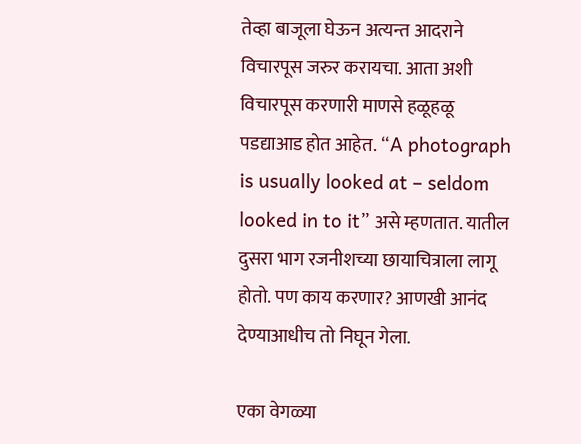तेव्हा बाजूला घेऊन अत्यन्त आदराने विचारपूस जरुर करायचा. आता अशी विचारपूस करणारी माणसे हळूहळू पडद्याआड होत आहेत. “A photograph is usually looked at – seldom looked in to it” असे म्हणतात. यातील दुसरा भाग रजनीशच्या छायाचित्राला लागू होतो. पण काय करणार? आणखी आनंद देण्याआधीच तो निघून गेला.

एका वेगळ्या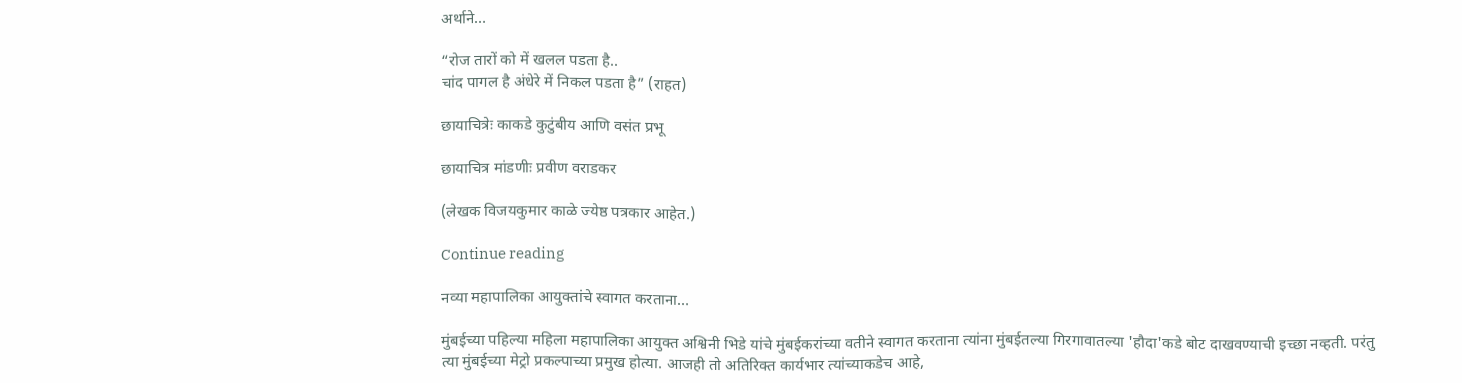अर्थाने…

“रोज तारों को में खलल पडता है..
चांद पागल है अंधेरे में निकल पडता है” (राहत)

छायाचित्रेः काकडे कुटुंबीय आणि वसंत प्रभू

छायाचित्र मांडणीः प्रवीण वराडकर

(लेखक विजयकुमार काळे ज्येष्ठ पत्रकार आहेत.)

Continue reading

नव्या महापालिका आयुक्तांचे स्वागत करताना…

मुंबईच्या पहिल्या महिला महापालिका आयुक्त अश्विनी भिडे यांचे मुंबईकरांच्या वतीने स्वागत करताना त्यांना मुंबईतल्या गिरगावातल्या 'हौदा'कडे बोट दाखवण्याची इच्छा नव्हती. परंतु त्या मुंबईच्या मेट्रो प्रकल्पाच्या प्रमुख होत्या. आजही तो अतिरिक्त कार्यभार त्यांच्याकडेच आहे,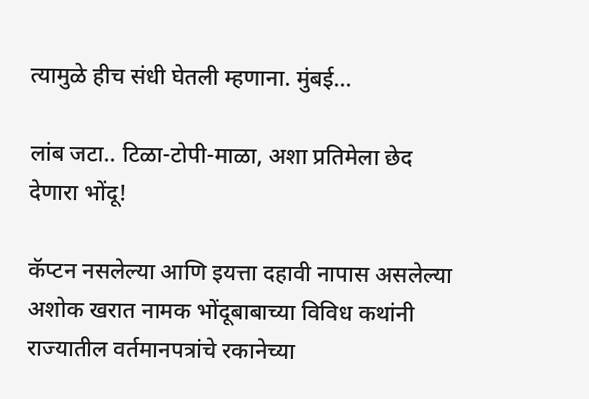त्यामुळे हीच संधी घेतली म्हणाना. मुंबई...

लांब जटा.. टिळा-टोपी-माळा, अशा प्रतिमेला छेद देणारा भोंदू!

कॅप्टन नसलेल्या आणि इयत्ता दहावी नापास असलेल्या अशोक खरात नामक भोंदूबाबाच्या विविध कथांनी राज्यातील वर्तमानपत्रांचे रकानेच्या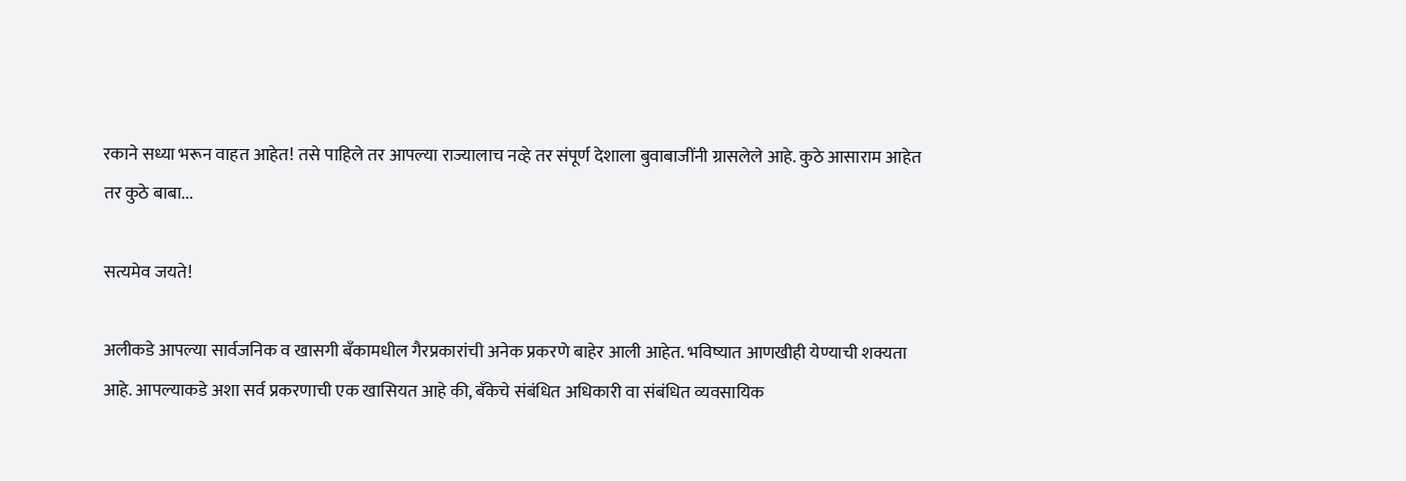रकाने सध्या भरून वाहत आहेत! तसे पाहिले तर आपल्या राज्यालाच नव्हे तर संपूर्ण देशाला बुवाबाजींनी ग्रासलेले आहे. कुठे आसाराम आहेत तर कुठे बाबा...

सत्यमेव जयते!

अलीकडे आपल्या सार्वजनिक व खासगी बँकामधील गैरप्रकारांची अनेक प्रकरणे बाहेर आली आहेत. भविष्यात आणखीही येण्याची शक्यता आहे. आपल्याकडे अशा सर्व प्रकरणाची एक खासियत आहे की, बँकेचे संबंधित अधिकारी वा संबंधित व्यवसायिक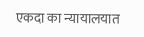एकदा का न्यायालयात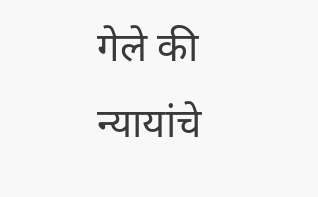गेले की न्यायांचे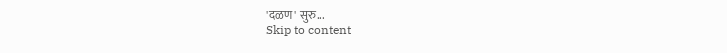'दळण' सुरु...
Skip to content